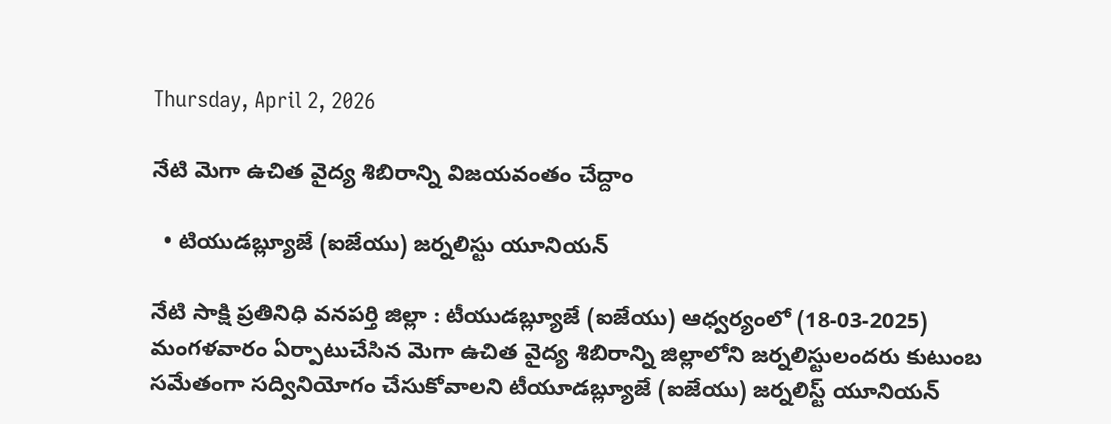Thursday, April 2, 2026

నేటి మెగా ఉచిత వైద్య శిబిరాన్ని విజయవంతం చేద్దాం

  • టియుడబ్ల్యూజే (ఐజేయు) జర్నలిస్టు యూనియన్

నేటి సాక్షి ప్రతినిధి వనపర్తి జిల్లా : టీయుడబ్ల్యూజే (ఐజేయు) ఆధ్వర్యంలో (18-03-2025) మంగళవారం ఏర్పాటుచేసిన మెగా ఉచిత వైద్య శిబిరాన్ని జిల్లాలోని జర్నలిస్టులందరు కుటుంబ సమేతంగా సద్వినియోగం చేసుకోవాలని టీయూడబ్ల్యూజే (ఐజేయు) జర్నలిస్ట్ యూనియన్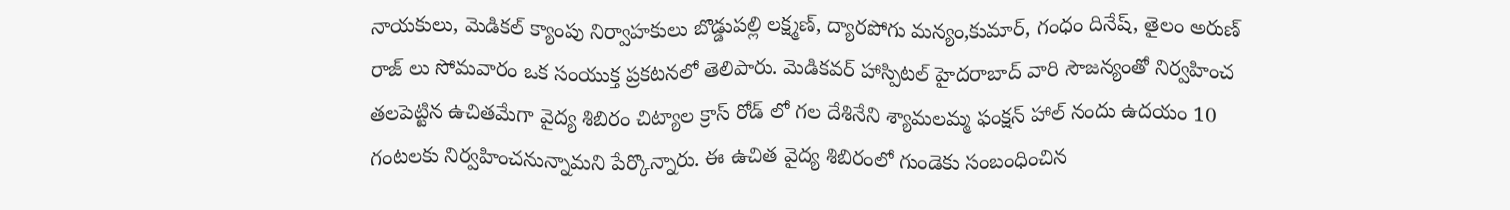నాయకులు, మెడికల్ క్యాంపు నిర్వాహకులు బొడ్డుపల్లి లక్ష్మణ్, ద్యారపోగు మన్యం,కుమార్, గంధం దినేష్, తైలం అరుణ్ రాజ్ లు సోమవారం ఒక సంయుక్త ప్రకటనలో తెలిపారు. మెడికవర్ హాస్పిటల్ హైదరాబాద్ వారి సౌజన్యంతో నిర్వహించ తలపెట్టిన ఉచితమేగా వైద్య శిబిరం చిట్యాల క్రాస్ రోడ్ లో గల దేశినేని శ్యామలమ్మ ఫంక్షన్ హాల్ నందు ఉదయం 10 గంటలకు నిర్వహించనున్నామని పేర్కొన్నారు. ఈ ఉచిత వైద్య శిబిరంలో గుండెకు సంబంధించిన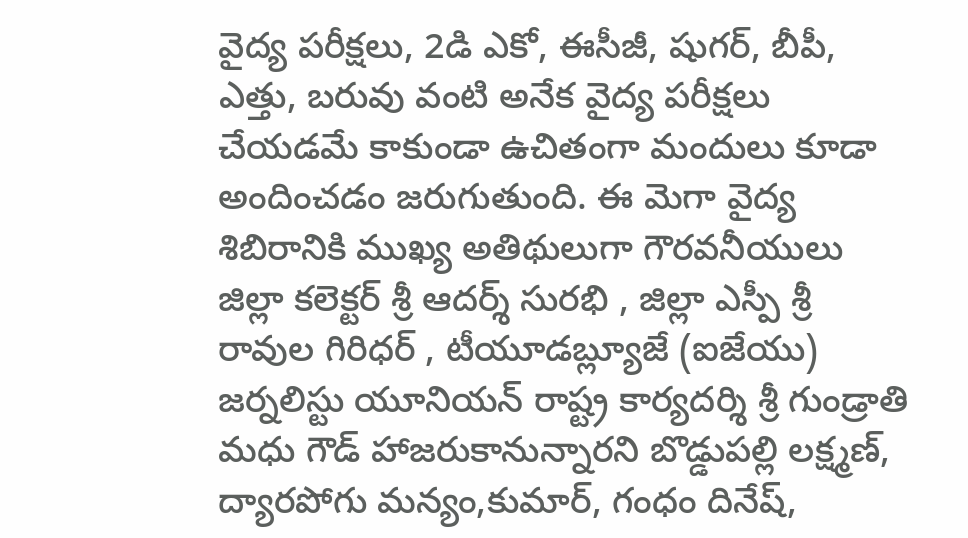వైద్య పరీక్షలు, 2డి ఎకో, ఈసీజీ, షుగర్, బీపీ, ఎత్తు, బరువు వంటి అనేక వైద్య పరీక్షలు చేయడమే కాకుండా ఉచితంగా మందులు కూడా అందించడం జరుగుతుంది. ఈ మెగా వైద్య శిబిరానికి ముఖ్య అతిథులుగా గౌరవనీయులు జిల్లా కలెక్టర్ శ్రీ ఆదర్శ్ సురభి , జిల్లా ఎస్పీ శ్రీ రావుల గిరిధర్ , టీయూడబ్ల్యూజే (ఐజేయు) జర్నలిస్టు యూనియన్ రాష్ట్ర కార్యదర్శి శ్రీ గుండ్రాతి మధు గౌడ్ హాజరుకానున్నారని బొడ్డుపల్లి లక్ష్మణ్, ద్యారపోగు మన్యం,కుమార్, గంధం దినేష్,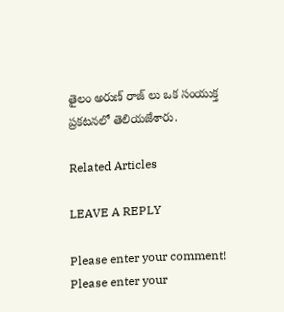తైలం అరుణ్ రాజ్ లు ఒక సంయుక్త ప్రకటనలో తెలియజేశారు.

Related Articles

LEAVE A REPLY

Please enter your comment!
Please enter your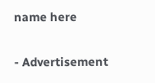name here

- Advertisement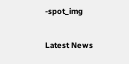-spot_img

Latest News